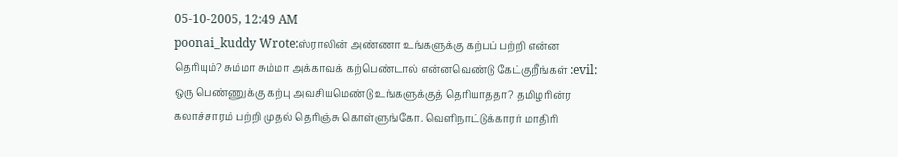05-10-2005, 12:49 AM
poonai_kuddy Wrote:ஸ்ராலின் அண்ணா உங்களுக்கு கற்பப் பற்றி என்ன தெரியும்? சும்மா சும்மா அக்காவக் கற்பெண்டால் என்னவெண்டு கேட்குறீங்கள் :evil: ஒரு பெண்ணுக்கு கற்பு அவசியமெண்டு உங்களுக்குத் தெரியாததா? தமிழரின்ர கலாச்சாரம் பற்றி முதல் தெரிஞ்சு கொள்ளுங்கோ. வெளிநாட்டுக்காரர் மாதிரி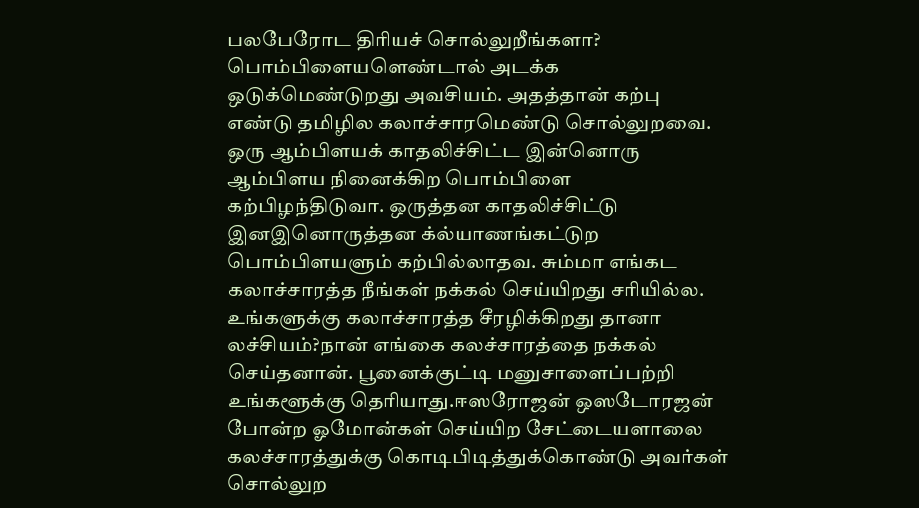பலபேரோட திரியச் சொல்லுறீங்களா? பொம்பிளையளெண்டால் அடக்க ஒடுக்மெண்டுறது அவசியம். அதத்தான் கற்பு எண்டு தமிழில கலாச்சாரமெண்டு சொல்லுறவை. ஒரு ஆம்பிளயக் காதலிச்சிட்ட இன்னொரு ஆம்பிளய நினைக்கிற பொம்பிளை கற்பிழந்திடுவா. ஒருத்தன காதலிச்சிட்டு இனஇனொருத்தன க்ல்யாணங்கட்டுற பொம்பிளயளும் கற்பில்லாதவ. சும்மா எங்கட கலாச்சாரத்த நீங்கள் நக்கல் செய்யிறது சரியில்ல. உங்களுக்கு கலாச்சாரத்த சீரழிக்கிறது தானா லச்சியம்?நான் எங்கை கலச்சாரத்தை நக்கல் செய்தனான். பூனைக்குட்டி மனுசாளைப்பற்றி உங்களூக்கு தெரியாது.ஈஸரோஜன் ஒஸடோரஜன் போன்ற ஓமோன்கள் செய்யிற சேட்டையளாலை கலச்சாரத்துக்கு கொடிபிடித்துக்கொண்டு அவர்கள் சொல்லுற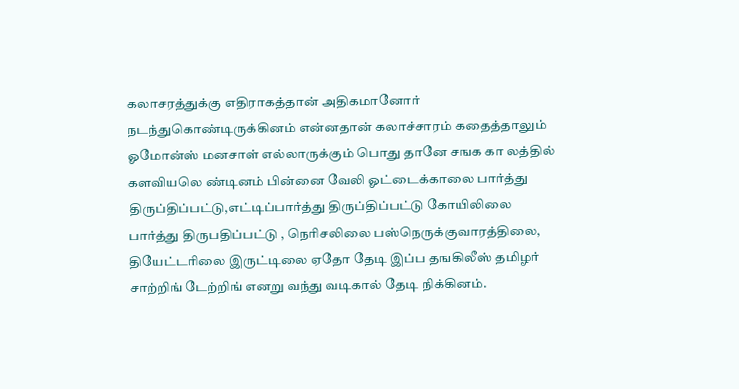கலாசரத்துக்கு எதிராகத்தான் அதிகமானோர் நடந்துகொண்டிருக்கினம் என்னதான் கலாச்சாரம் கதைத்தாலும் ஓமோன்ஸ் மனசாள் எல்லாருக்கும் பொது தானே சஙக கா லத்தில் களவியலெ ண்டினம் பின்னை வேலி ஓட்டைக்காலை பார்த்து திருப்திப்பட்டு,எட்டிப்பார்த்து திருப்திப்பட்டு கோயிலிலை பார்த்து திருபதிப்பட்டு , நெரிசலிலை பஸ்நெருக்குவாரத்திலை, தியேட்டரிலை இருட்டிலை ஏதோ தேடி இப்ப தஙகிலீஸ் தமிழர் சாற்றிங் டேற்றிங் எனறு வந்து வடிகால் தேடி நிக்கினம்.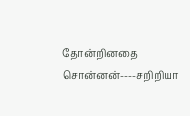தோன்றினதை சொன்னன்----சறிறியா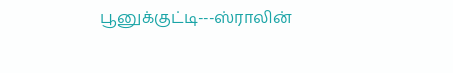பூனுக்குட்டி---ஸ்ராலின்